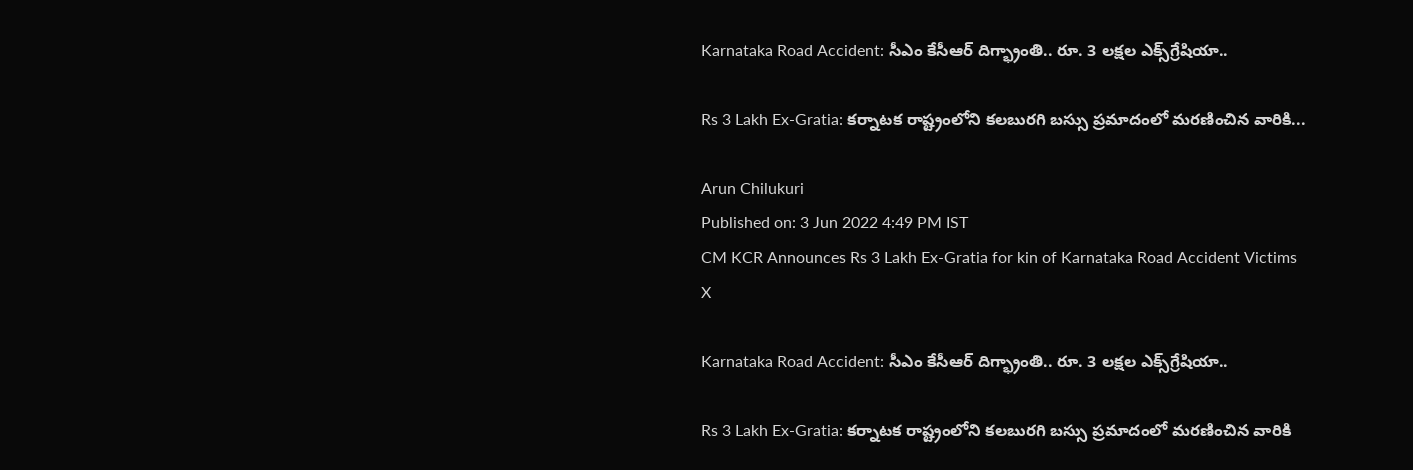Karnataka Road Accident: సీఎం కేసీఆర్‌ దిగ్భ్రాంతి.. రూ. 3 లక్షల ఎక్స్‌గ్రేషియా..

Rs 3 Lakh Ex-Gratia: కర్నాటక రాష్ట్రంలోని కలబురగి బస్సు ప్రమాదంలో మరణించిన వారికి...

Arun Chilukuri
Published on: 3 Jun 2022 4:49 PM IST
CM KCR Announces Rs 3 Lakh Ex-Gratia for kin of Karnataka Road Accident Victims
X

Karnataka Road Accident: సీఎం కేసీఆర్‌ దిగ్భ్రాంతి.. రూ. 3 లక్షల ఎక్స్‌గ్రేషియా..

Rs 3 Lakh Ex-Gratia: కర్నాటక రాష్ట్రంలోని కలబురగి బస్సు ప్రమాదంలో మరణించిన వారికి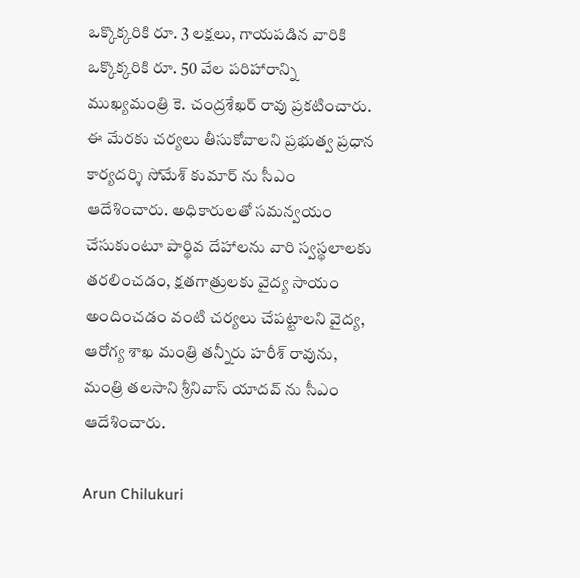ఒక్కొక్కరికి రూ. 3 లక్షలు, గాయపడిన వారికి ఒక్కొక్కరికి రూ. 50 వేల పరిహారాన్ని ముఖ్యమంత్రి కె. చంద్రశేఖర్ రావు ప్రకటించారు. ఈ మేరకు చర్యలు తీసుకోవాలని ప్రభుత్వ ప్రధాన కార్యదర్శి సోమేశ్ కుమార్ ను సీఎం ఆదేశించారు. అధికారులతో సమన్వయం చేసుకుంటూ పార్థివ దేహాలను వారి స్వస్థలాలకు తరలించడం, క్షతగాత్రులకు వైద్య సాయం అందించడం వంటి చర్యలు చేపట్టాలని వైద్య, ఆరోగ్య శాఖ మంత్రి తన్నీరు హరీశ్ రావును, మంత్రి తలసాని శ్రీనివాస్ యాదవ్ ను సీఎం ఆదేశించారు.

Arun Chilukuri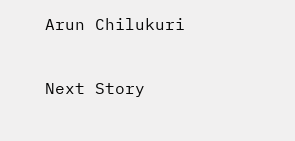Arun Chilukuri

Next Story